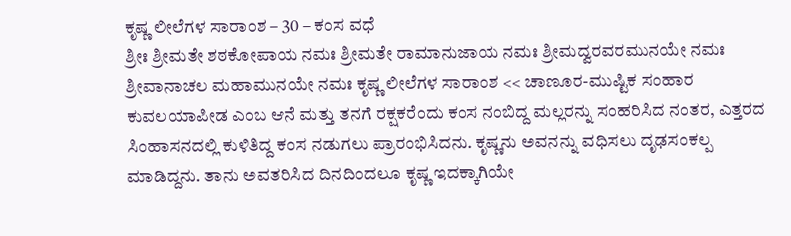ಕೃಷ್ಣ ಲೀಲೆಗಳ ಸಾರಾಂಶ – 30 – ಕಂಸ ವಧೆ
ಶ್ರೀಃ ಶ್ರೀಮತೇ ಶಠಕೋಪಾಯ ನಮಃ ಶ್ರೀಮತೇ ರಾಮಾನುಜಾಯ ನಮಃ ಶ್ರೀಮದ್ವರವರಮುನಯೇ ನಮಃ ಶ್ರೀವಾನಾಚಲ ಮಹಾಮುನಯೇ ನಮಃ ಕೃಷ್ಣ ಲೀಲೆಗಳ ಸಾರಾಂಶ << ಚಾಣೂರ-ಮುಷ್ಟಿಕ ಸಂಹಾರ ಕುವಲಯಾಪೀಡ ಎಂಬ ಆನೆ ಮತ್ತು ತನಗೆ ರಕ್ಷಕರೆಂದು ಕಂಸ ನಂಬಿದ್ದ ಮಲ್ಲರನ್ನು ಸಂಹರಿಸಿದ ನಂತರ, ಎತ್ತರದ ಸಿಂಹಾಸನದಲ್ಲಿ ಕುಳಿತಿದ್ದ ಕಂಸ ನಡುಗಲು ಪ್ರಾರಂಭಿಸಿದನು. ಕೃಷ್ಣನು ಅವನನ್ನು ವಧಿಸಲು ದೃಢಸಂಕಲ್ಪ ಮಾಡಿದ್ದನು. ತಾನು ಅವತರಿಸಿದ ದಿನದಿಂದಲೂ ಕೃಷ್ಣ ಇದಕ್ಕಾಗಿಯೇ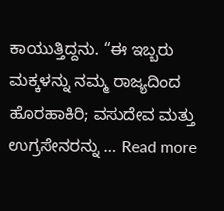ಕಾಯುತ್ತಿದ್ದನು. “ಈ ಇಬ್ಬರು ಮಕ್ಕಳನ್ನು ನಮ್ಮ ರಾಜ್ಯದಿಂದ ಹೊರಹಾಕಿರಿ; ವಸುದೇವ ಮತ್ತು ಉಗ್ರಸೇನರನ್ನು … Read more